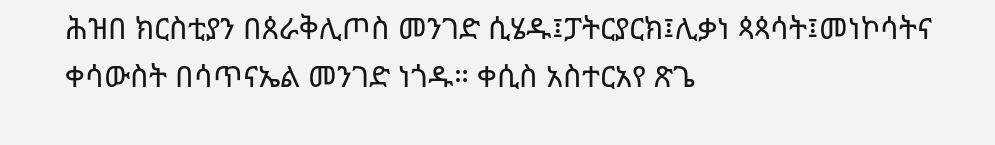ሕዝበ ክርስቲያን በጰራቅሊጦስ መንገድ ሲሄዱ፤ፓትርያርክ፤ሊቃነ ጳጳሳት፤መነኮሳትና ቀሳውስት በሳጥናኤል መንገድ ነጎዱ። ቀሲስ አስተርአየ ጽጌ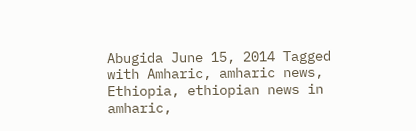Abugida June 15, 2014 Tagged with Amharic, amharic news, Ethiopia, ethiopian news in amharic,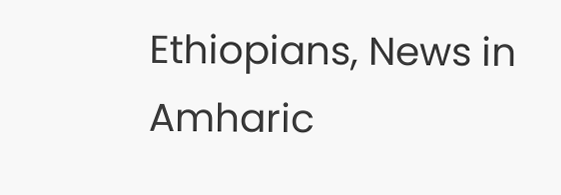Ethiopians, News in Amharic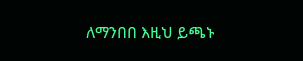ለማንበበ እዚህ ይጫኑ